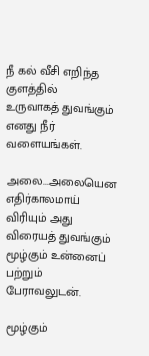நீ கல் வீசி எறிந்த குளத்தில்
உருவாகத் துவங்கும்
எனது நீர் வளையங்கள்.

அலை...அலையென எதிர்காலமாய்
விரியும் அது விரையத் துவங்கும்
மூழ்கும் உன்னைப் பற்றும்
பேராவலுடன்.

மூழ்கும்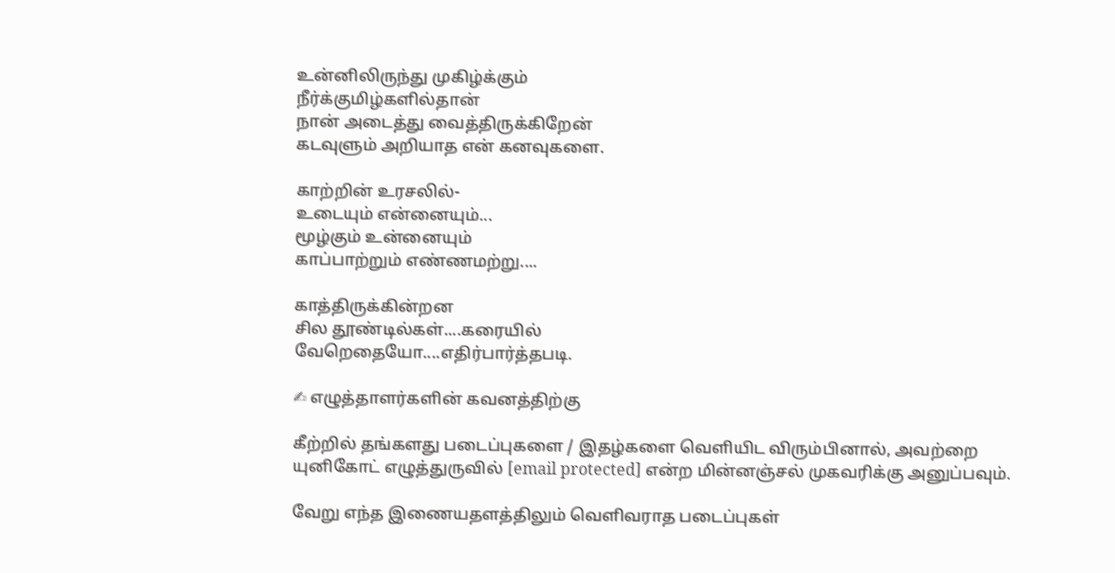உன்னிலிருந்து முகிழ்க்கும்
நீர்க்குமிழ்களில்தான்
நான் அடைத்து வைத்திருக்கிறேன்
கடவுளும் அறியாத என் கனவுகளை.

காற்றின் உரசலில்-
உடையும் என்னையும்...
மூழ்கும் உன்னையும்
காப்பாற்றும் எண்ணமற்று....

காத்திருக்கின்றன
சில தூண்டில்கள்....கரையில்
வேறெதையோ....எதிர்பார்த்தபடி.

✍ எழுத்தாளர்களின் கவனத்திற்கு

கீற்றில் தங்களது படைப்புகளை / இதழ்களை வெளியிட விரும்பினால், அவற்றை யுனிகோட் எழுத்துருவில் [email protected] என்ற மின்னஞ்சல் முகவரிக்கு அனுப்பவும்.

வேறு எந்த இணையதளத்திலும் வெளிவராத படைப்புகள்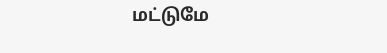மட்டுமே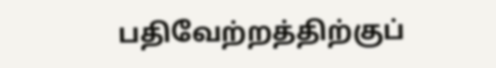பதிவேற்றத்திற்குப்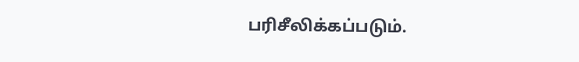பரிசீலிக்கப்படும்.